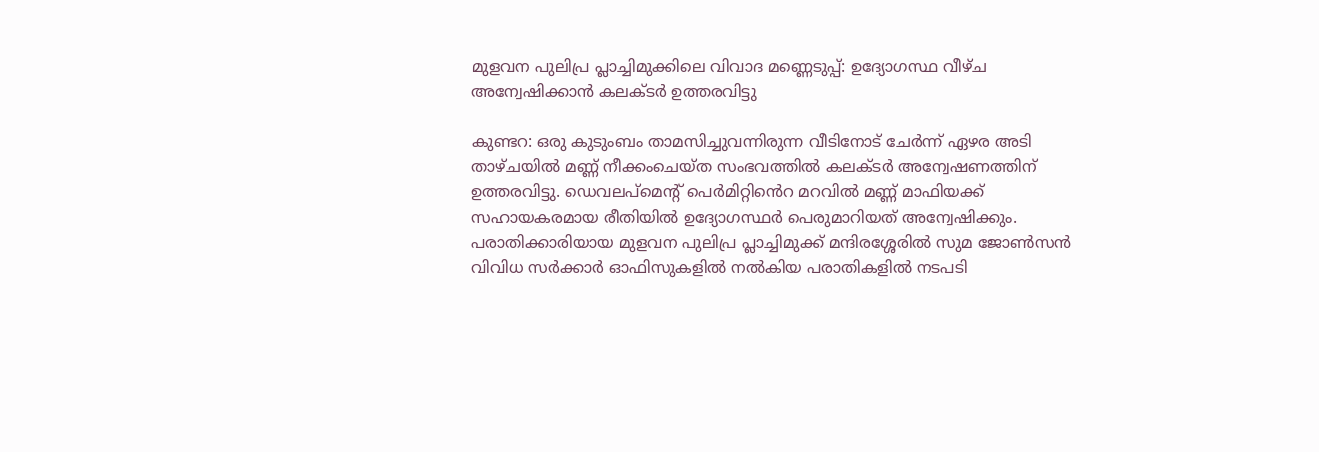മുളവന പുലിപ്ര പ്ലാച്ചിമുക്കിലെ വിവാദ മണ്ണെടുപ്പ്: ഉദ്യോഗസ്ഥ വീഴ്ച അന്വേഷിക്കാൻ കലക്ടർ ഉത്തരവിട്ടു

കുണ്ടറ: ഒരു കുടുംബം താമസിച്ചുവന്നിരുന്ന വീടിനോട് ചേർന്ന് ഏഴര അടി താഴ്ചയിൽ മണ്ണ് നീക്കംചെയ്ത സംഭവത്തിൽ കലക്ടർ അന്വേഷണത്തിന് ഉത്തരവിട്ടു. ഡെവലപ്മെന്‍റ് പെർമിറ്റി‍ൻെറ മറവിൽ മണ്ണ് മാഫിയക്ക് സഹായകരമായ രീതിയിൽ ഉദ്യോഗസ്ഥർ പെരുമാറിയത് അന്വേഷിക്കും. പരാതിക്കാരിയായ മുളവന പുലിപ്ര പ്ലാച്ചിമുക്ക് മന്ദിരശ്ശേരിൽ സുമ ജോൺസൻ വിവിധ സർക്കാർ ഓഫിസുകളിൽ നൽകിയ പരാതികളിൽ നടപടി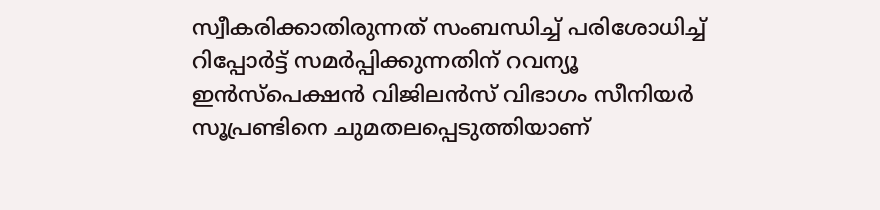സ്വീകരിക്കാതിരുന്നത് സംബന്ധിച്ച് പരിശോധിച്ച് റിപ്പോർട്ട് സമർപ്പിക്കുന്നതിന് റവന്യൂ ഇൻസ്പെക്ഷൻ വിജിലൻസ് വിഭാഗം സീനിയർ സൂപ്രണ്ടിനെ ചുമതലപ്പെടുത്തിയാണ്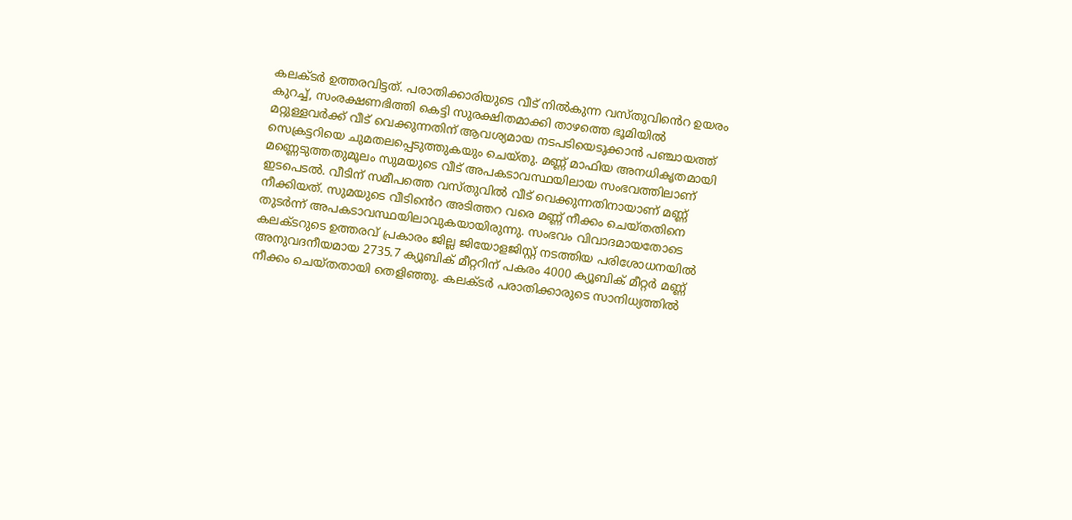കലക്ടർ ഉത്തരവിട്ടത്. പരാതിക്കാരിയുടെ വീട് നിൽകുന്ന വസ്തുവി‍ൻെറ ഉയരം കുറച്ച്, സംരക്ഷണഭിത്തി കെട്ടി സുരക്ഷിതമാക്കി താഴത്തെ ഭൂമിയിൽ മറ്റുള്ളവർക്ക് വീട് വെക്കുന്നതിന് ആവശ്യമായ നടപടിയെടുക്കാൻ പഞ്ചായത്ത് സെക്രട്ടറിയെ ചുമതലപ്പെടുത്തുകയും ചെയ്തു. മണ്ണ് മാഫിയ അനധികൃതമായി മണ്ണെടുത്തതുമൂലം സുമയുടെ വീട് അപകടാവസ്ഥയിലായ സംഭവത്തിലാണ് ഇടപെടൽ. വീടിന് സമീപത്തെ വസ്തുവിൽ വീട് വെക്കുന്നതിനായാണ് മണ്ണ് നീക്കിയത്. സുമയുടെ വീടി‍ൻെറ അടിത്തറ വരെ മണ്ണ് നീക്കം ചെയ്തതിനെ തുടർന്ന് അപകടാവസ്ഥയിലാവുകയായിരുന്നു. സംഭവം വിവാദമായതോടെ കലക്ടറുടെ ഉത്തരവ് പ്രകാരം ജില്ല ജിയോളജിസ്റ്റ് നടത്തിയ പരിശോധനയിൽ അനുവദനീയമായ 2735.7 ക്യൂബിക് മീറ്ററിന് പകരം 4000 ക്യൂബിക് മീറ്റർ മണ്ണ് നീക്കം ചെയ്തതായി തെളിഞ്ഞു. കലക്ടർ പരാതിക്കാരുടെ സാനിധ്യത്തിൽ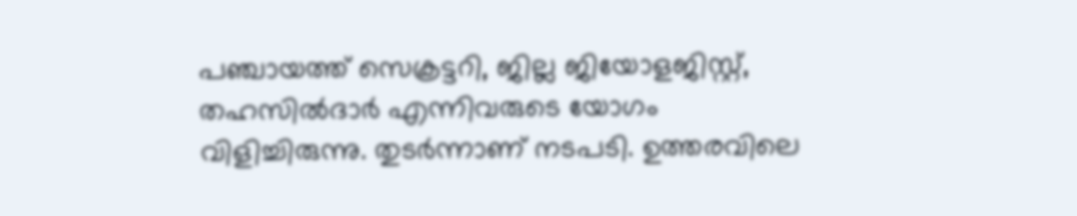പഞ്ചായത്ത് സെക്രട്ടറി, ജില്ല ജിയോളജിസ്റ്റ്, തഹസിൽദാർ എന്നിവരുടെ യോഗം വിളിച്ചിരുന്നു. തുടർന്നാണ് നടപടി. ഉത്തരവിലെ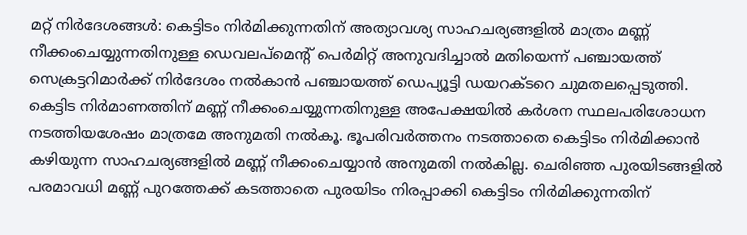മറ്റ് നിർദേശങ്ങൾ: കെട്ടിടം നിർമിക്കുന്നതിന് അത്യാവശ്യ സാഹചര്യങ്ങളിൽ മാത്രം മണ്ണ് നീക്കംചെയ്യുന്നതിനുള്ള ഡെവലപ്മെന്‍റ് പെർമിറ്റ് അനുവദിച്ചാൽ മതിയെന്ന് പഞ്ചായത്ത് സെക്രട്ടറിമാർക്ക് നിർദേശം നൽകാൻ പഞ്ചായത്ത് ഡെപ്യൂട്ടി ഡയറക്ടറെ ചുമതലപ്പെടുത്തി. കെട്ടിട നിർമാണത്തിന് മണ്ണ് നീക്കംചെയ്യുന്നതിനുള്ള അപേക്ഷയിൽ കർശന സ്ഥലപരിശോധന നടത്തിയശേഷം മാത്രമേ അനുമതി നൽകൂ. ഭൂപരിവർത്തനം നടത്താതെ കെട്ടിടം നിർമിക്കാൻ കഴിയുന്ന സാഹചര്യങ്ങളിൽ മണ്ണ് നീക്കംചെയ്യാൻ അനുമതി നൽകില്ല. ചെരിഞ്ഞ പുരയിടങ്ങളിൽ പരമാവധി മണ്ണ് പുറത്തേക്ക് കടത്താതെ പുരയിടം നിരപ്പാക്കി കെട്ടിടം നിർമിക്കുന്നതിന്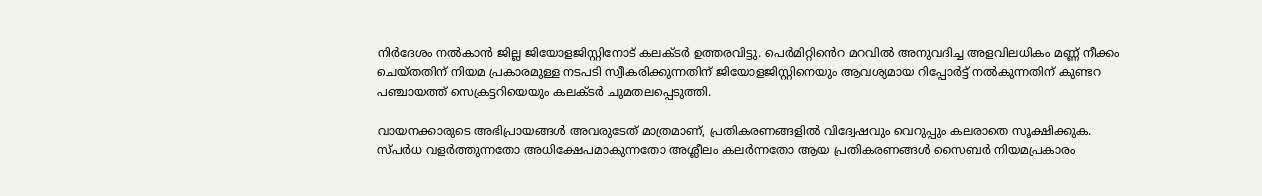നിർദേശം നൽകാൻ ജില്ല ജിയോളജിസ്റ്റിനോട് കലക്ടർ ഉത്തരവിട്ടു. പെർമിറ്റി‍ൻെറ മറവിൽ അനുവദിച്ച അളവിലധികം മണ്ണ് നീക്കം ചെയ്തതിന് നിയമ പ്രകാരമുള്ള നടപടി സ്വീകരിക്കുന്നതിന് ജിയോളജിസ്റ്റിനെയും ആവശ്യമായ റിപ്പോർട്ട് നൽകുന്നതിന് കുണ്ടറ പഞ്ചായത്ത് സെക്രട്ടറിയെയും കലക്ടർ ചുമതലപ്പെടുത്തി.

വായനക്കാരുടെ അഭിപ്രായങ്ങള്‍ അവരുടേത് മാത്രമാണ്, പ്രതികരണങ്ങളിൽ വിദ്വേഷവും വെറുപ്പും കലരാതെ സൂക്ഷിക്കുക. സ്പർധ വളർത്തുന്നതോ അധിക്ഷേപമാകുന്നതോ അശ്ലീലം കലർന്നതോ ആയ പ്രതികരണങ്ങൾ സൈബർ നിയമപ്രകാരം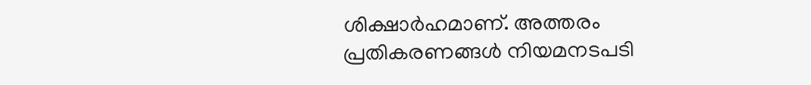ശിക്ഷാർഹമാണ്. അത്തരം പ്രതികരണങ്ങൾ നിയമനടപടി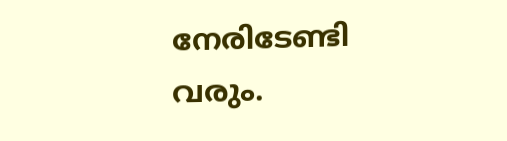നേരിടേണ്ടി വരും.